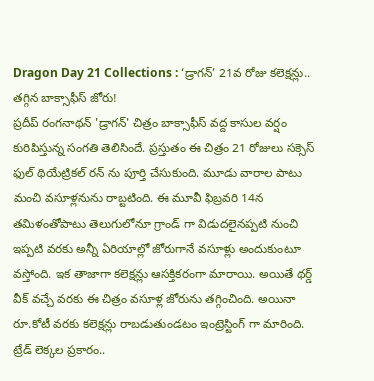Dragon Day 21 Collections : ‘డ్రాగన్’ 21వ రోజు కలెక్షన్లు.. తగ్గిన బాక్సాఫీస్ జోరు!
ప్రదీప్ రంగనాథన్ 'డ్రాగన్' చిత్రం బాక్సాఫీస్ వద్ద కాసుల వర్షం కురిపిస్తున్న సంగతి తెలిసిందే. ప్రస్తుతం ఈ చిత్రం 21 రోజులు సక్సెస్ ఫుల్ థియేట్రికల్ రన్ ను పూర్తి చేసుకుంది. మూడు వారాల పాటు మంచి వసూళ్లనును రాబ్టటింది. ఈ మూవీ ఫిబ్రవరి 14న తమిళంతోపాటు తెలుగులోనూ గ్రాండ్ గా విడుదలైనప్పటి నుంచి ఇప్పటి వరకు అన్నీ ఏరియాల్లో జోరుగానే వసూళ్లు అందుకుంటూ వస్తోంది. ఇక తాజాగా కలెక్షన్లు ఆసక్తికరంగా మారాయి. అయితే థర్డ్ వీక్ వచ్చే వరకు ఈ చిత్రం వసూళ్ల జోరును తగ్గించింది. అయినా రూ.కోటీ వరకు కలెక్షన్లు రాబడుతుండటం ఇంట్రెస్టింగ్ గా మారింది.
ట్రేడ్ లెక్కల ప్రకారం..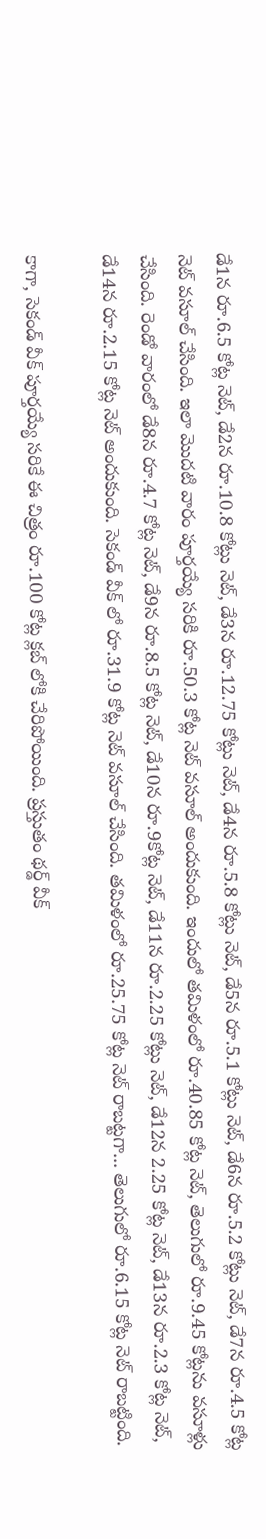డే1న రూ.6.5 కోట్ల నెట్, డే2న రూ.10.8 కోట్లు నెట్, డే3న రూ.12.75 కోట్లు నెట్, డే4న రూ.5.8 కోట్లు నెట్, డే5న రూ.5.1 కోట్లు నెట్, డే6న రూ.5.2 కోట్లు నెట్, డే7న రూ.4.5 కోట్ల నెట్ వసూల్ చేసింది. ఇలా మొదటి వారం పూర్తయ్యే సరికి రూ.50.3 కోట్ల నెట్ వసూల్ అందుకుంది. ఇందులో తమిళంలో రూ.40.85 కోట్ల నెట్, తెలుగులో రూ.9.45 కోట్లను వసూళ్లు చేసింది. రెండో వారంలో డే8న రూ.4.7 కోట్ల నెట్, డే9న రూ.8.5 కోట్ల నెట్, డే10న రూ.9కోట్ల నెట్, డే11న రూ.2.25 కోట్లు నెట్, డే12న 2.25 కోట్ల నెట్, డే13న రూ.2.3 కోట్ల నెట్, డే14న రూ.2.15 కోట్ల నెట్ అందుకుంది. సెకండ్ వీక్ లో రూ.31.9 కోట్ల నెట్ వసూల్ చేసింది. తమిళంలో రూ.25.75 కోట్ల నెట్ రాబట్టగా... తెలుగులో రూ.6.15 కోట్ల నెట్ రాబట్టింది.

కాగా, సెకండ్ వీక్ పూర్తయ్యే సరికే ఈ చిత్రం రూ.100 కోట్ల క్లబ్ లోకి చేరిపోయింది. ప్రస్తుతం థర్డ్ వీక్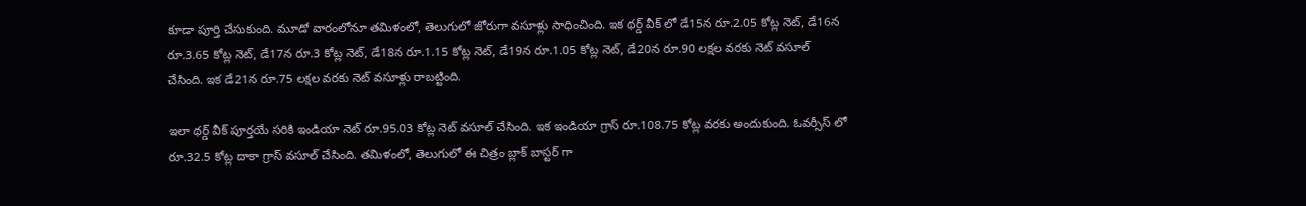కూడా పూర్తి చేసుకుంది. మూడో వారంలోనూ తమిళంలో, తెలుగులో జోరుగా వసూళ్లు సాధించింది. ఇక థర్డ్ వీక్ లో డే15న రూ.2.05 కోట్ల నెట్, డే16న రూ.3.65 కోట్ల నెట్, డే17న రూ.3 కోట్ల నెట్, డే18న రూ.1.15 కోట్ల నెట్, డే19న రూ.1.05 కోట్ల నెట్, డే20న రూ.90 లక్షల వరకు నెట్ వసూల్ చేసింది. ఇక డే21న రూ.75 లక్షల వరకు నెట్ వసూళ్లు రాబట్టింది.

ఇలా థర్డ్ వీక్ పూర్తయే సరికి ఇండియా నెట్ రూ.95.03 కోట్ల నెట్ వసూల్ చేసింది. ఇక ఇండియా గ్రాస్ రూ.108.75 కోట్ల వరకు అందుకుంది. ఓవర్సీస్ లో రూ.32.5 కోట్ల దాకా గ్రాస్ వసూల్ చేసింది. తమిళంలో, తెలుగులో ఈ చిత్రం బ్లాక్ బాస్టర్ గా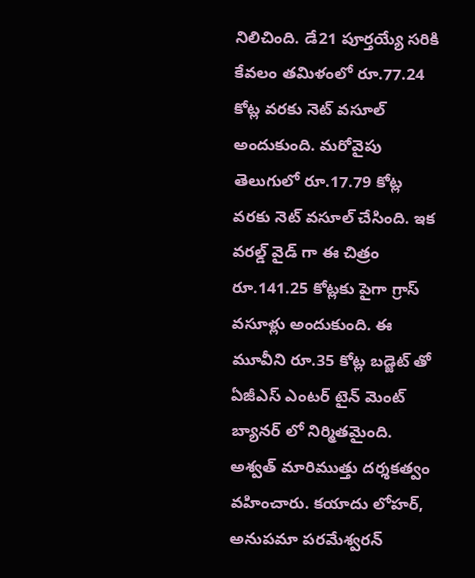నిలిచింది. డే21 పూర్తయ్యే సరికి కేవలం తమిళంలో రూ.77.24 కోట్ల వరకు నెట్ వసూల్ అందుకుంది. మరోవైపు తెలుగులో రూ.17.79 కోట్ల వరకు నెట్ వసూల్ చేసింది. ఇక వరల్డ్ వైడ్ గా ఈ చిత్రం రూ.141.25 కోట్లకు పైగా గ్రాస్ వసూళ్లు అందుకుంది. ఈ మూవీని రూ.35 కోట్ల బడ్జెట్ తో ఏజీఎస్ ఎంటర్ టైన్ మెంట్ బ్యానర్ లో నిర్మితమైంది. అశ్వత్ మారిముత్తు దర్శకత్వం వహించారు. కయాదు లోహర్, అనుపమా పరమేశ్వరన్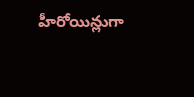హీరోయిన్లుగా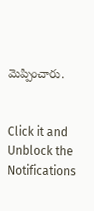మెప్పించారు.


Click it and Unblock the Notifications